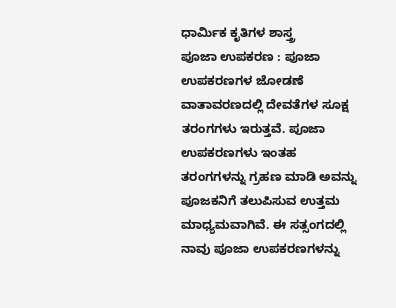ಧಾರ್ಮಿಕ ಕೃತಿಗಳ ಶಾಸ್ತ್ರ
ಪೂಜಾ ಉಪಕರಣ : ಪೂಜಾ ಉಪಕರಣಗಳ ಜೋಡಣೆ
ವಾತಾವರಣದಲ್ಲಿ ದೇವತೆಗಳ ಸೂಕ್ಷ ತರಂಗಗಳು ಇರುತ್ತವೆ. ಪೂಜಾ ಉಪಕರಣಗಳು ಇಂತಹ ತರಂಗಗಳನ್ನು ಗ್ರಹಣ ಮಾಡಿ ಅವನ್ನು ಪೂಜಕನಿಗೆ ತಲುಪಿಸುವ ಉತ್ತಮ ಮಾಧ್ಯಮವಾಗಿವೆ. ಈ ಸತ್ಸಂಗದಲ್ಲಿ ನಾವು ಪೂಜಾ ಉಪಕರಣಗಳನ್ನು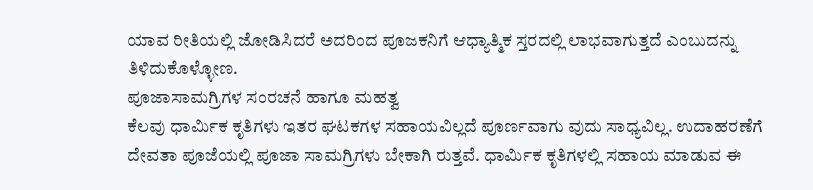ಯಾವ ರೀತಿಯಲ್ಲಿ ಜೋಡಿಸಿದರೆ ಅದರಿಂದ ಪೂಜಕನಿಗೆ ಆಧ್ಯಾತ್ಮಿಕ ಸ್ತರದಲ್ಲಿ ಲಾಭವಾಗುತ್ತದೆ ಎಂಬುದನ್ನು ತಿಳಿದುಕೊಳ್ಳೋಣ.
ಪೂಜಾಸಾಮಗ್ರಿಗಳ ಸಂರಚನೆ ಹಾಗೂ ಮಹತ್ವ
ಕೆಲವು ಧಾರ್ಮಿಕ ಕೃತಿಗಳು ಇತರ ಘಟಕಗಳ ಸಹಾಯವಿಲ್ಲದೆ ಪೂರ್ಣವಾಗು ವುದು ಸಾಧ್ಯವಿಲ್ಲ. ಉದಾಹರಣೆಗೆ ದೇವತಾ ಪೂಜೆಯಲ್ಲಿ ಪೂಜಾ ಸಾಮಗ್ರಿಗಳು ಬೇಕಾಗಿ ರುತ್ತವೆ. ಧಾರ್ಮಿಕ ಕೃತಿಗಳಲ್ಲಿ ಸಹಾಯ ಮಾಡುವ ಈ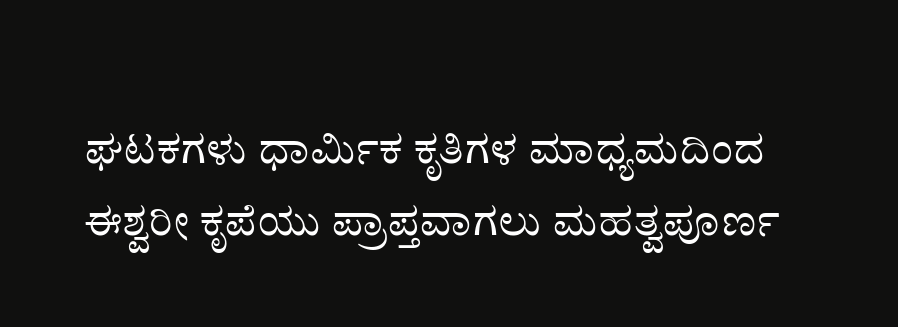ಘಟಕಗಳು ಧಾರ್ಮಿಕ ಕೃತಿಗಳ ಮಾಧ್ಯಮದಿಂದ ಈಶ್ವರೀ ಕೃಪೆಯು ಪ್ರಾಪ್ತವಾಗಲು ಮಹತ್ವಪೂರ್ಣ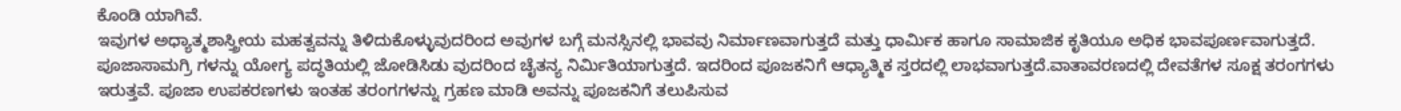ಕೊಂಡಿ ಯಾಗಿವೆ.
ಇವುಗಳ ಅಧ್ಯಾತ್ಮಶಾಸ್ತ್ರೀಯ ಮಹತ್ವವನ್ನು ತಿಳಿದುಕೊಳ್ಳುವುದರಿಂದ ಅವುಗಳ ಬಗ್ಗೆ ಮನಸ್ಸಿನಲ್ಲಿ ಭಾವವು ನಿರ್ಮಾಣವಾಗುತ್ತದೆ ಮತ್ತು ಧಾರ್ಮಿಕ ಹಾಗೂ ಸಾಮಾಜಿಕ ಕೃತಿಯೂ ಅಧಿಕ ಭಾವಪೂರ್ಣವಾಗುತ್ತದೆ. ಪೂಜಾಸಾಮಗ್ರಿ ಗಳನ್ನು ಯೋಗ್ಯ ಪದ್ಧತಿಯಲ್ಲಿ ಜೋಡಿಸಿಡು ವುದರಿಂದ ಚೈತನ್ಯ ನಿರ್ಮಿತಿಯಾಗುತ್ತದೆ. ಇದರಿಂದ ಪೂಜಕನಿಗೆ ಆಧ್ಯಾತ್ಮಿಕ ಸ್ತರದಲ್ಲಿ ಲಾಭವಾಗುತ್ತದೆ.ವಾತಾವರಣದಲ್ಲಿ ದೇವತೆಗಳ ಸೂಕ್ಷ ತರಂಗಗಳು ಇರುತ್ತವೆ. ಪೂಜಾ ಉಪಕರಣಗಳು ಇಂತಹ ತರಂಗಗಳನ್ನು ಗ್ರಹಣ ಮಾಡಿ ಅವನ್ನು ಪೂಜಕನಿಗೆ ತಲುಪಿಸುವ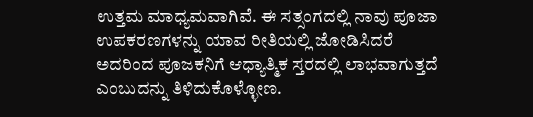ಉತ್ತಮ ಮಾಧ್ಯಮವಾಗಿವೆ. ಈ ಸತ್ಸಂಗದಲ್ಲಿ ನಾವು ಪೂಜಾ ಉಪಕರಣಗಳನ್ನು ಯಾವ ರೀತಿಯಲ್ಲಿ ಜೋಡಿಸಿದರೆ ಅದರಿಂದ ಪೂಜಕನಿಗೆ ಆಧ್ಯಾತ್ಮಿಕ ಸ್ತರದಲ್ಲಿ ಲಾಭವಾಗುತ್ತದೆ ಎಂಬುದನ್ನು ತಿಳಿದುಕೊಳ್ಳೋಣ.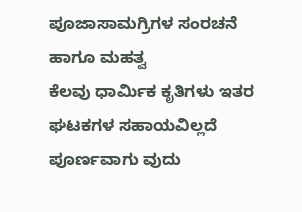ಪೂಜಾಸಾಮಗ್ರಿಗಳ ಸಂರಚನೆ ಹಾಗೂ ಮಹತ್ವ
ಕೆಲವು ಧಾರ್ಮಿಕ ಕೃತಿಗಳು ಇತರ ಘಟಕಗಳ ಸಹಾಯವಿಲ್ಲದೆ ಪೂರ್ಣವಾಗು ವುದು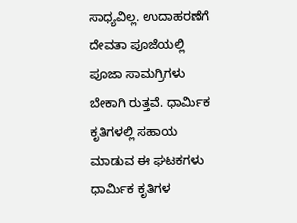ಸಾಧ್ಯವಿಲ್ಲ. ಉದಾಹರಣೆಗೆ ದೇವತಾ ಪೂಜೆಯಲ್ಲಿ ಪೂಜಾ ಸಾಮಗ್ರಿಗಳು ಬೇಕಾಗಿ ರುತ್ತವೆ. ಧಾರ್ಮಿಕ ಕೃತಿಗಳಲ್ಲಿ ಸಹಾಯ ಮಾಡುವ ಈ ಘಟಕಗಳು ಧಾರ್ಮಿಕ ಕೃತಿಗಳ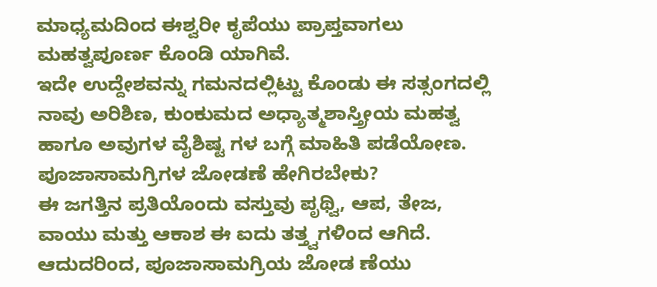ಮಾಧ್ಯಮದಿಂದ ಈಶ್ವರೀ ಕೃಪೆಯು ಪ್ರಾಪ್ತವಾಗಲು ಮಹತ್ವಪೂರ್ಣ ಕೊಂಡಿ ಯಾಗಿವೆ.
ಇದೇ ಉದ್ದೇಶವನ್ನು ಗಮನದಲ್ಲಿಟ್ಟು ಕೊಂಡು ಈ ಸತ್ಸಂಗದಲ್ಲಿ ನಾವು ಅರಿಶಿಣ, ಕುಂಕುಮದ ಅಧ್ಯಾತ್ಮಶಾಸ್ತ್ರೀಯ ಮಹತ್ವ ಹಾಗೂ ಅವುಗಳ ವೈಶಿಷ್ಟ ಗಳ ಬಗ್ಗೆ ಮಾಹಿತಿ ಪಡೆಯೋಣ.
ಪೂಜಾಸಾಮಗ್ರಿಗಳ ಜೋಡಣೆ ಹೇಗಿರಬೇಕು?
ಈ ಜಗತ್ತಿನ ಪ್ರತಿಯೊಂದು ವಸ್ತುವು ಪೃಥ್ವಿ, ಆಪ, ತೇಜ, ವಾಯು ಮತ್ತು ಆಕಾಶ ಈ ಐದು ತತ್ತ್ವಗಳಿಂದ ಆಗಿದೆ. ಆದುದರಿಂದ, ಪೂಜಾಸಾಮಗ್ರಿಯ ಜೋಡ ಣೆಯು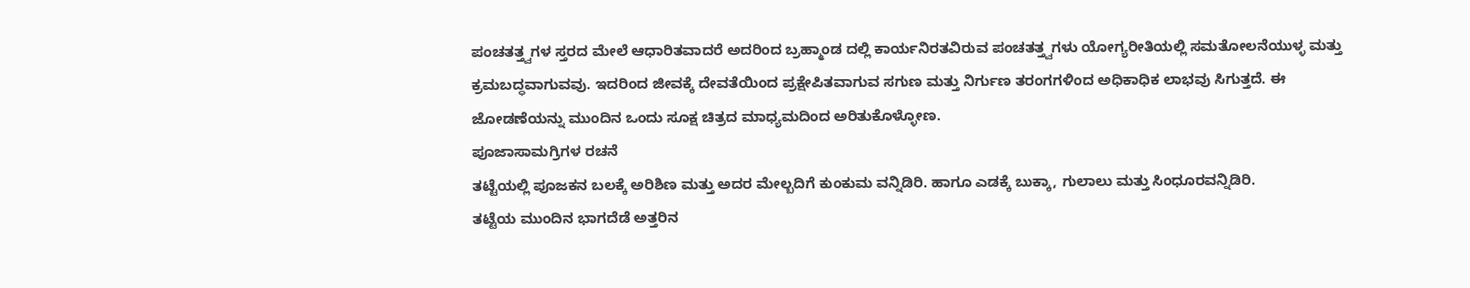ಪಂಚತತ್ತ್ವಗಳ ಸ್ತರದ ಮೇಲೆ ಆಧಾರಿತವಾದರೆ ಅದರಿಂದ ಬ್ರಹ್ಮಾಂಡ ದಲ್ಲಿ ಕಾರ್ಯನಿರತವಿರುವ ಪಂಚತತ್ತ್ವಗಳು ಯೋಗ್ಯರೀತಿಯಲ್ಲಿ ಸಮತೋಲನೆಯುಳ್ಳ ಮತ್ತು ಕ್ರಮಬದ್ಧವಾಗುವವು. ಇದರಿಂದ ಜೀವಕ್ಕೆ ದೇವತೆಯಿಂದ ಪ್ರಕ್ಷೇಪಿತವಾಗುವ ಸಗುಣ ಮತ್ತು ನಿರ್ಗುಣ ತರಂಗಗಳಿಂದ ಅಧಿಕಾಧಿಕ ಲಾಭವು ಸಿಗುತ್ತದೆ. ಈ ಜೋಡಣೆಯನ್ನು ಮುಂದಿನ ಒಂದು ಸೂಕ್ಷ ಚಿತ್ರದ ಮಾಧ್ಯಮದಿಂದ ಅರಿತುಕೊಳ್ಳೋಣ.
ಪೂಜಾಸಾಮಗ್ರಿಗಳ ರಚನೆ
ತಟ್ಟೆಯಲ್ಲಿ ಪೂಜಕನ ಬಲಕ್ಕೆ ಅರಿಶಿಣ ಮತ್ತು ಅದರ ಮೇಲ್ಬದಿಗೆ ಕುಂಕುಮ ವನ್ನಿಡಿರಿ. ಹಾಗೂ ಎಡಕ್ಕೆ ಬುಕ್ಕಾ, ಗುಲಾಲು ಮತ್ತು ಸಿಂಧೂರವನ್ನಿಡಿರಿ.
ತಟ್ಟೆಯ ಮುಂದಿನ ಭಾಗದೆಡೆ ಅತ್ತರಿನ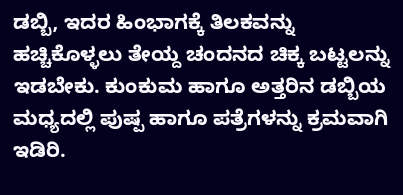ಡಬ್ಬಿ, ಇದರ ಹಿಂಭಾಗಕ್ಕೆ ತಿಲಕವನ್ನು ಹಚ್ಚಿಕೊಳ್ಳಲು ತೇಯ್ದ ಚಂದನದ ಚಿಕ್ಕ ಬಟ್ಟಲನ್ನು ಇಡಬೇಕು. ಕುಂಕುಮ ಹಾಗೂ ಅತ್ತರಿನ ಡಬ್ಬಿಯ ಮಧ್ಯದಲ್ಲಿ ಪುಷ್ಪ ಹಾಗೂ ಪತ್ರೆಗಳನ್ನು ಕ್ರಮವಾಗಿ ಇಡಿರಿ.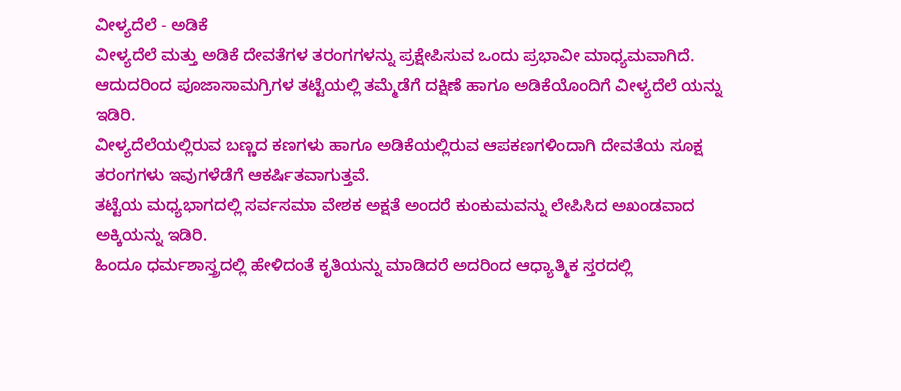ವೀಳ್ಯದೆಲೆ - ಅಡಿಕೆ
ವೀಳ್ಯದೆಲೆ ಮತ್ತು ಅಡಿಕೆ ದೇವತೆಗಳ ತರಂಗಗಳನ್ನು ಪ್ರಕ್ಷೇಪಿಸುವ ಒಂದು ಪ್ರಭಾವೀ ಮಾಧ್ಯಮವಾಗಿದೆ. ಆದುದರಿಂದ ಪೂಜಾಸಾಮಗ್ರಿಗಳ ತಟ್ಟೆಯಲ್ಲಿ ತಮ್ಮೆಡೆಗೆ ದಕ್ಷಿಣೆ ಹಾಗೂ ಅಡಿಕೆಯೊಂದಿಗೆ ವೀಳ್ಯದೆಲೆ ಯನ್ನು ಇಡಿರಿ.
ವೀಳ್ಯದೆಲೆಯಲ್ಲಿರುವ ಬಣ್ಣದ ಕಣಗಳು ಹಾಗೂ ಅಡಿಕೆಯಲ್ಲಿರುವ ಆಪಕಣಗಳಿಂದಾಗಿ ದೇವತೆಯ ಸೂಕ್ಷ ತರಂಗಗಳು ಇವುಗಳೆಡೆಗೆ ಆಕರ್ಷಿತವಾಗುತ್ತವೆ.
ತಟ್ಟೆಯ ಮಧ್ಯಭಾಗದಲ್ಲಿ ಸರ್ವಸಮಾ ವೇಶಕ ಅಕ್ಷತೆ ಅಂದರೆ ಕುಂಕುಮವನ್ನು ಲೇಪಿಸಿದ ಅಖಂಡವಾದ ಅಕ್ಕಿಯನ್ನು ಇಡಿರಿ.
ಹಿಂದೂ ಧರ್ಮಶಾಸ್ತ್ರದಲ್ಲಿ ಹೇಳಿದಂತೆ ಕೃತಿಯನ್ನು ಮಾಡಿದರೆ ಅದರಿಂದ ಆಧ್ಯಾತ್ಮಿಕ ಸ್ತರದಲ್ಲಿ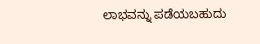ಲಾಭವನ್ನು ಪಡೆಯಬಹುದು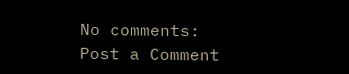No comments:
Post a Comment